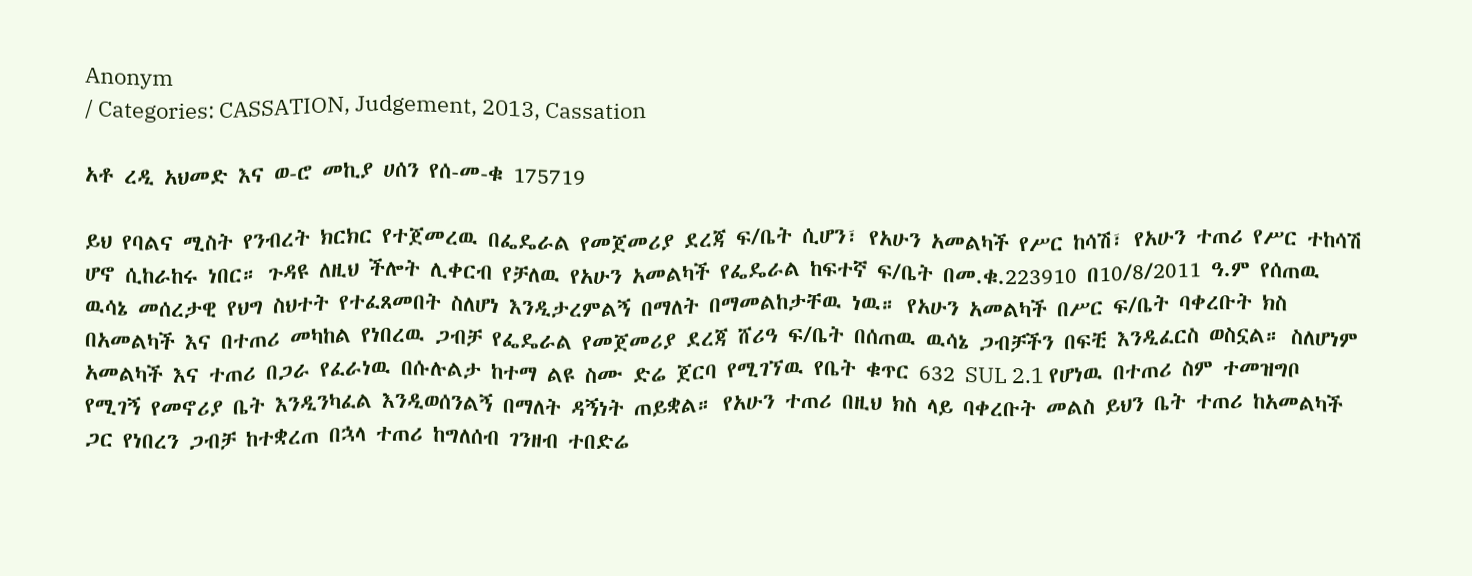Anonym
/ Categories: CASSATION, Judgement, 2013, Cassation

አቶ ረዲ አህመድ እና ወ-ሮ መኪያ ሀሰን የሰ-መ-ቁ 175719

ይህ የባልና ሚስት የንብረት ክርክር የተጀመረዉ በፌዴራል የመጀመሪያ ደረጃ ፍ/ቤት ሲሆን፣ የአሁን አመልካች የሥር ከሳሽ፣ የአሁን ተጠሪ የሥር ተከሳሽ ሆኖ ሲከራከሩ ነበር። ጉዳዩ ለዚህ ችሎት ሊቀርብ የቻለዉ የአሁን አመልካች የፌዴራል ከፍተኛ ፍ/ቤት በመ.ቁ.223910 በ10/8/2011 ዓ.ም የሰጠዉ ዉሳኔ መሰረታዊ የህግ ስህተት የተፈጸመበት ስለሆነ እንዲታረምልኝ በማለት በማመልከታቸዉ ነዉ። የአሁን አመልካች በሥር ፍ/ቤት ባቀረቡት ክስ በአመልካች እና በተጠሪ መካከል የነበረዉ ጋብቻ የፌዴራል የመጀመሪያ ደረጃ ሸሪዓ ፍ/ቤት በሰጠዉ ዉሳኔ ጋብቻችን በፍቺ እንዲፈርስ ወስኗል። ስለሆነም አመልካች እና ተጠሪ በጋራ የፈራነዉ በሱሉልታ ከተማ ልዩ ስሙ ድሬ ጀርባ የሚገኘዉ የቤት ቁጥር 632 SUL 2.1 የሆነዉ በተጠሪ ስም ተመዝግቦ የሚገኝ የመኖሪያ ቤት እንዲንካፈል እንዲወሰንልኝ በማለት ዳኝነት ጠይቋል። የአሁን ተጠሪ በዚህ ክስ ላይ ባቀረቡት መልስ ይህን ቤት ተጠሪ ከአመልካች ጋር የነበረን ጋብቻ ከተቋረጠ በኋላ ተጠሪ ከግለሰብ ገንዘብ ተበድሬ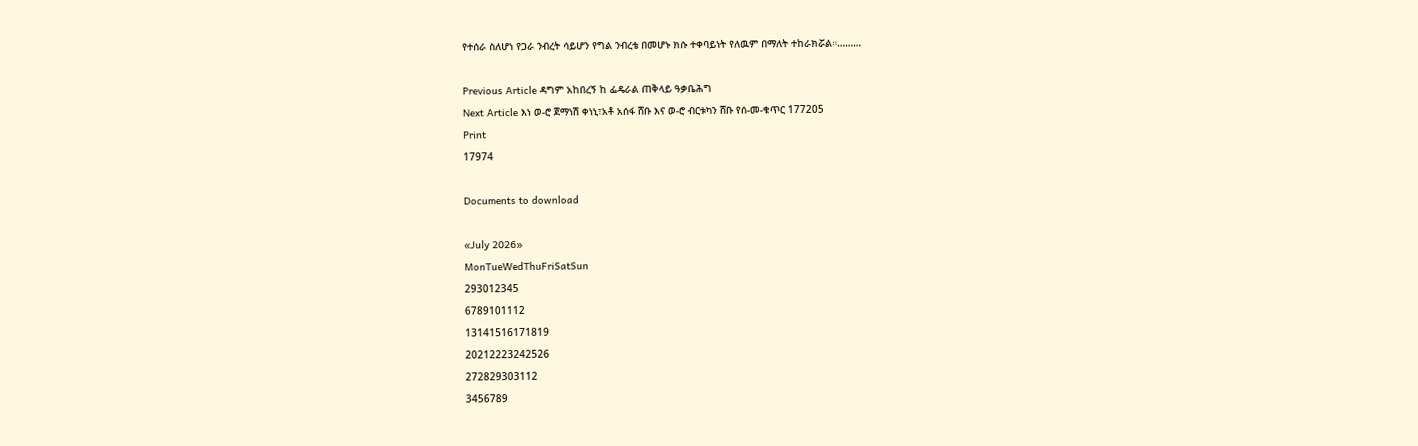የተሰራ ስለሆነ የጋራ ንብረት ሳይሆን የግል ንብረቴ በመሆኑ ክሱ ተቀባይነት የለዉም በማለት ተከራክሯል።………

Previous Article ዳግም አከበረኝ ከ ፌዴራል ጠቅላይ ዓቃቤሕግ
Next Article እነ ወ-ሮ ጀማነሽ ቀነኒ፣አቶ አሰፋ ሸቡ እና ወ-ሮ ብርቱካን ሸቡ የሰ-መ-ቁጥር 177205
Print
17974

Documents to download

«July 2026»
MonTueWedThuFriSatSun
293012345
6789101112
13141516171819
20212223242526
272829303112
3456789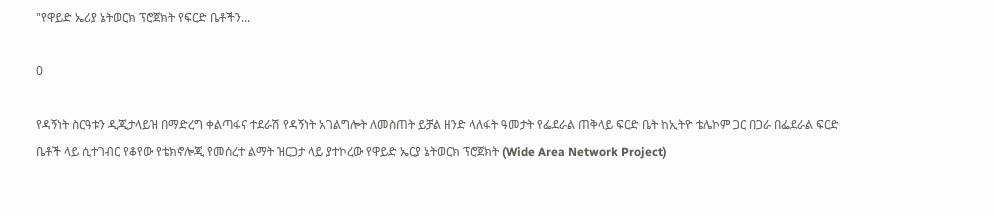"የዋይድ ኤሪያ ኔትወርክ ፕሮጀክት የፍርድ ቤቶችን...

0

የዳኝነት ስርዓቱን ዲጂታላይዝ በማድረግ ቀልጣፋና ተደራሽ የዳኝነት አገልግሎት ለመስጠት ይቻል ዘንድ ላለፋት ዓመታት የፌደራል ጠቅላይ ፍርድ ቤት ከኢትዮ ቴሌኮም ጋር በጋራ በፌደራል ፍርድ ቤቶች ላይ ሲተገብር የቆየው የቴክኖሎጂ የመሰረተ ልማት ዝርጋታ ላይ ያተኮረው የዋይድ ኤርያ ኔትወርክ ፕሮጀክት (Wide Area Network Project)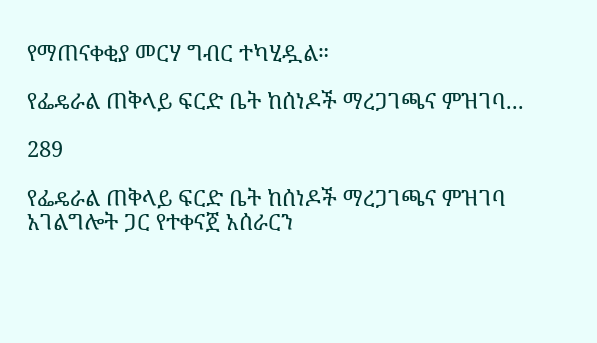የማጠናቀቂያ መርሃ ግብር ተካሂዷል።

የፌዴራል ጠቅላይ ፍርድ ቤት ከሰነዶች ማረጋገጫና ምዝገባ...

289

የፌዴራል ጠቅላይ ፍርድ ቤት ከሰነዶች ማረጋገጫና ምዝገባ አገልግሎት ጋር የተቀናጀ አሰራርን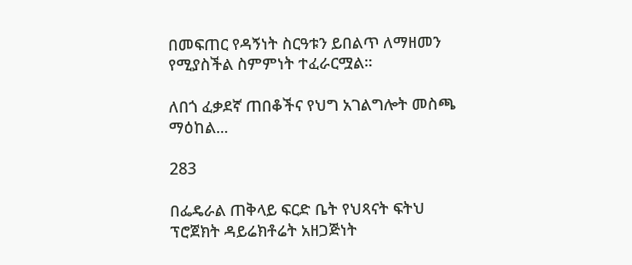በመፍጠር የዳኝነት ስርዓቱን ይበልጥ ለማዘመን የሚያስችል ስምምነት ተፈራርሟል።

ለበጎ ፈቃደኛ ጠበቆችና የህግ አገልግሎት መስጫ ማዕከል...

283

በፌዴራል ጠቅላይ ፍርድ ቤት የህጻናት ፍትህ ፕሮጀክት ዳይሬክቶሬት አዘጋጅነት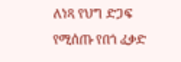ለነጻ የህግ ድጋፍ የሚሰጡ የበጎ ፈቃድ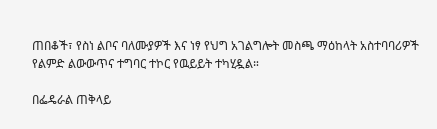ጠበቆች፣ የስነ ልቦና ባለሙያዎች እና ነፃ የህግ አገልግሎት መስጫ ማዕከላት አስተባባሪዎች የልምድ ልውውጥና ተግባር ተኮር የዉይይት ተካሂዷል።

በፌዴራል ጠቅላይ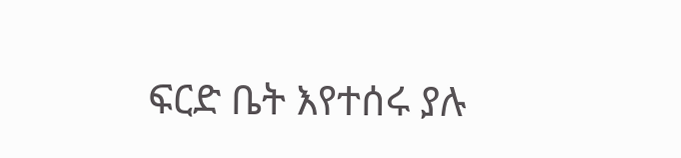ፍርድ ቤት እየተሰሩ ያሉ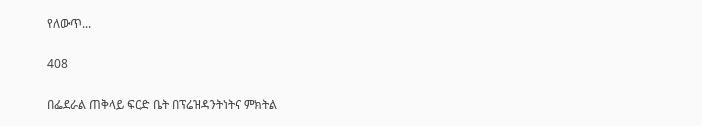የለውጥ...

408

በፌደራል ጠቅላይ ፍርድ ቤት በፕሬዝዳንትነትና ምክትል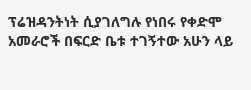ፕሬዝዳንትነት ሲያገለግሉ የነበሩ የቀድሞ አመራሮች በፍርድ ቤቱ ተገኝተው አሁን ላይ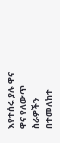እየተሰሩ ያሉ ዋና ዋና የለውጥ ስራዎችን በተመለከተ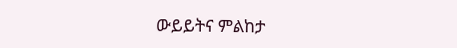ውይይትና ምልከታ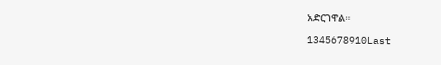አድርገዋል።

1345678910Last